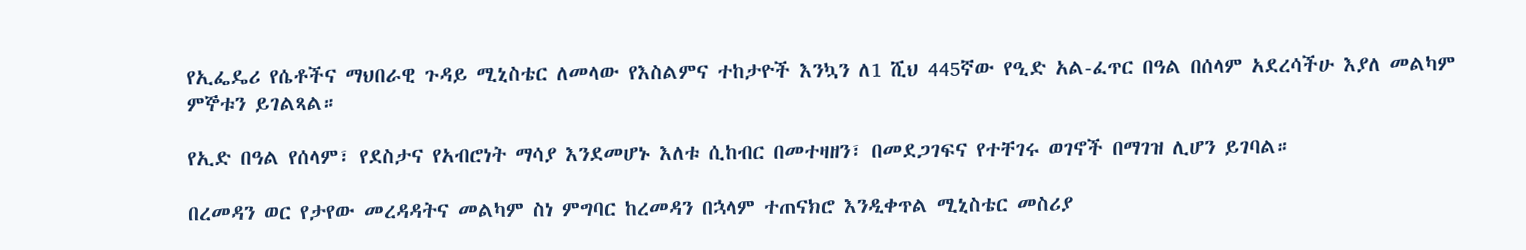የኢፌዴሪ የሴቶችና ማህበራዊ ጉዳይ ሚኒስቴር ለመላው የእስልምና ተከታዮች እንኳን ለ1 ሺህ 445ኛው የዒድ አል-ፈጥር በዓል በሰላም አደረሳችሁ እያለ መልካም ምኞቱን ይገልጻል።

የኢድ በዓል የሰላም፣ የደስታና የአብሮነት ማሳያ እንደመሆኑ እለቱ ሲከብር በመተዛዘን፣ በመደጋገፍና የተቸገሩ ወገኖች በማገዝ ሊሆን ይገባል።

በረመዳን ወር የታየው መረዳዳትና መልካም ስነ ምግባር ከረመዳን በኋላም ተጠናክሮ እንዲቀጥል ሚኒስቴር መስሪያ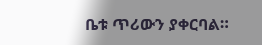ቤቱ ጥሪውን ያቀርባል።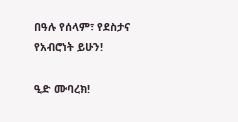በዓሉ የሰላም፣ የደስታና የአብሮነት ይሁን!

ዒድ ሙባረክ!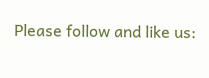Please follow and like us: